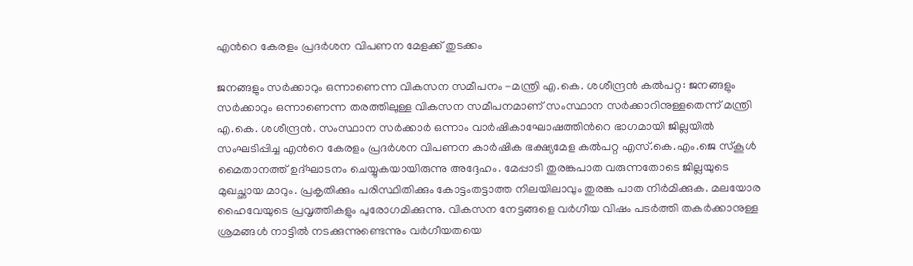എന്‍റെ കേരളം പ്രദർശന വിപണന മേളക്ക് തുടക്കം

ജനങ്ങളും സർക്കാറും ഒന്നാണെന്ന വികസന സമീപനം -മന്ത്രി എ.കെ. ശശീന്ദ്രൻ കൽപറ്റ: ജനങ്ങളും സർക്കാറും ഒന്നാണെന്ന തരത്തിലുള്ള വികസന സമീപനമാണ് സംസ്ഥാന സർക്കാറിനുള്ളതെന്ന് മന്ത്രി എ.കെ. ശശീന്ദ്രൻ. സംസ്ഥാന സർക്കാർ ഒന്നാം വാർഷികാഘോഷത്തിന്‍റെ ഭാഗമായി ജില്ലയിൽ സംഘടിപ്പിച്ച എന്‍റെ കേരളം പ്രദർശന വിപണന കാർഷിക ഭക്ഷ്യമേള കൽപറ്റ എസ്.കെ.എം.ജെ സ്കൂൾ മൈതാനത്ത് ഉദ്ഘാടനം ചെയ്യുകയായിരുന്നു അദ്ദേഹം. മേപ്പാടി തുരങ്കപാത വരുന്നതോടെ ജില്ലയുടെ മുഖച്ഛായ മാറും. പ്രകൃതിക്കും പരിസ്ഥിതിക്കും കോട്ടംതട്ടാത്ത നിലയിലാവും തുരങ്ക പാത നിർമിക്കുക. മലയോര ഹൈവേയുടെ പ്രവൃത്തികളും പുരോഗമിക്കുന്നു. വികസന നേട്ടങ്ങളെ വർഗീയ വിഷം പടർത്തി തകർക്കാനുള്ള ശ്രമങ്ങൾ നാട്ടിൽ നടക്കുന്നുണ്ടെന്നും വർഗീയതയെ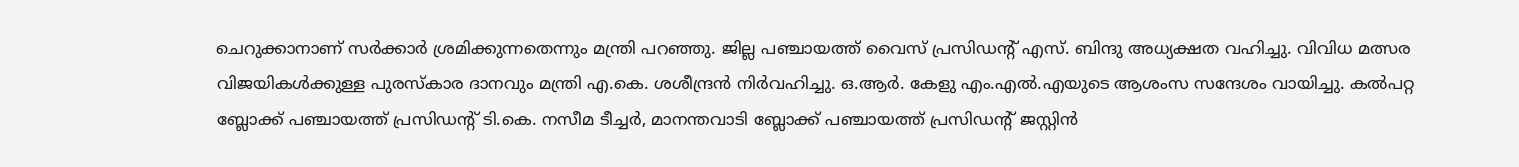ചെറുക്കാനാണ് സർക്കാർ ശ്രമിക്കുന്നതെന്നും മന്ത്രി പറഞ്ഞു. ജില്ല പഞ്ചായത്ത് വൈസ് പ്രസിഡന്‍റ് എസ്. ബിന്ദു അധ്യക്ഷത വഹിച്ചു. വിവിധ മത്സര വിജയികൾക്കുള്ള പുരസ്കാര ദാനവും മന്ത്രി എ.കെ. ശശീന്ദ്രൻ നിർവഹിച്ചു. ഒ.ആർ. കേളു എം.എൽ.എയുടെ ആശംസ സന്ദേശം വായിച്ചു. കൽപറ്റ ബ്ലോക്ക് പഞ്ചായത്ത് പ്രസിഡന്‍റ് ടി.കെ. നസീമ ടീച്ചർ, മാനന്തവാടി ബ്ലോക്ക് പഞ്ചായത്ത് പ്രസിഡന്‍റ് ജസ്റ്റിൻ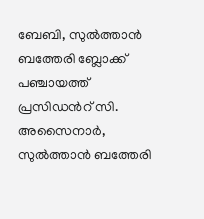ബേബി, സുൽത്താൻ ബത്തേരി ബ്ലോക്ക് പഞ്ചായത്ത് പ്രസിഡന്‍റ് സി. അസൈനാർ, സുൽത്താൻ ബത്തേരി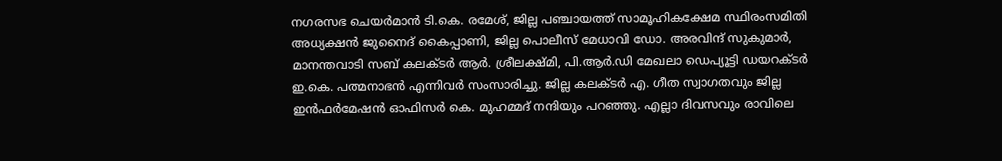നഗരസഭ ചെയർമാൻ ടി.കെ. രമേശ്, ജില്ല പഞ്ചായത്ത് സാമൂഹികക്ഷേമ സ്ഥിരംസമിതി അധ്യക്ഷൻ ജുനൈദ് കൈപ്പാണി, ജില്ല പൊലീസ് മേധാവി ഡോ. അരവിന്ദ് സുകുമാർ, മാനന്തവാടി സബ് കലക്ടർ ആർ. ശ്രീലക്ഷ്മി, പി.ആർ.ഡി മേഖലാ ഡെപ്യൂട്ടി ഡയറക്ടർ ഇ.കെ. പത്മനാഭൻ എന്നിവർ സംസാരിച്ചു. ജില്ല കലക്ടർ എ. ഗീത സ്വാഗതവും ജില്ല ഇൻഫർമേഷൻ ഓഫിസർ കെ. മുഹമ്മദ് നന്ദിയും പറഞ്ഞു. എല്ലാ ദിവസവും രാവിലെ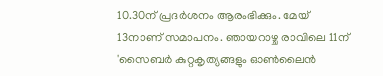10.30ന് പ്രദർശനം ആരംഭിക്കും. മേയ് 13നാണ് സമാപനം. ഞായറാഴ്ച രാവിലെ 11ന് 'സൈബര്‍ കുറ്റകൃത്യങ്ങളും ഓണ്‍ലൈന്‍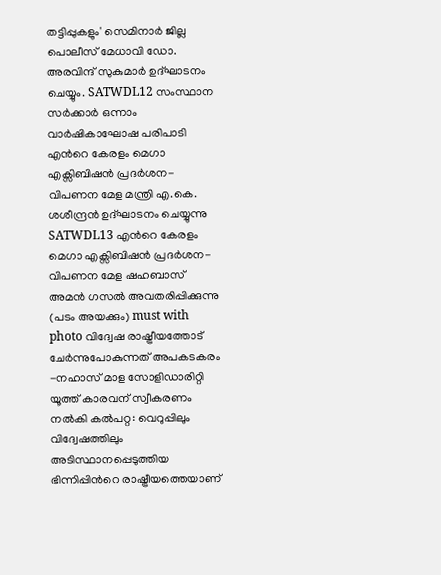തട്ടിപ്പുകളും' സെമിനാര്‍ ജില്ല പൊലീസ് മേധാവി ഡോ. അരവിന്ദ് സുകുമാര്‍ ഉദ്ഘാടനം ചെയ്യും. SATWDL12 സംസ്ഥാന സർക്കാർ ഒന്നാം വാർഷികാഘോഷ പരിപാടി എന്‍റെ കേരളം മെഗാ എക്സിബിഷൻ പ്രദർശന-വിപണന മേള മന്ത്രി എ.കെ. ശശീന്ദ്രൻ ഉദ്ഘാടനം ചെയ്യുന്നു SATWDL13 എന്‍റെ കേരളം മെഗാ എക്സിബിഷൻ പ്രദർശന-വിപണന മേള ഷഹബാസ് അമൻ ഗസൽ അവതരിപ്പിക്കുന്നു (പടം അയക്കും) must with photo വിദ്വേഷ രാഷ്ട്രീയത്തോട് ചേർന്നുപോകുന്നത് അപകടകരം -നഹാസ് മാള സോളിഡാരിറ്റി യൂത്ത് കാരവന് സ്വീകരണം നൽകി കൽപറ്റ: വെറുപ്പിലും വിദ്വേഷത്തിലും അടിസ്ഥാനപ്പെടുത്തിയ ഭിന്നിപ്പിന്‍റെ രാഷ്ട്രീയത്തെയാണ്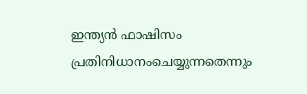ഇന്ത്യൻ ഫാഷിസം പ്രതിനിധാനംചെയ്യുന്നതെന്നും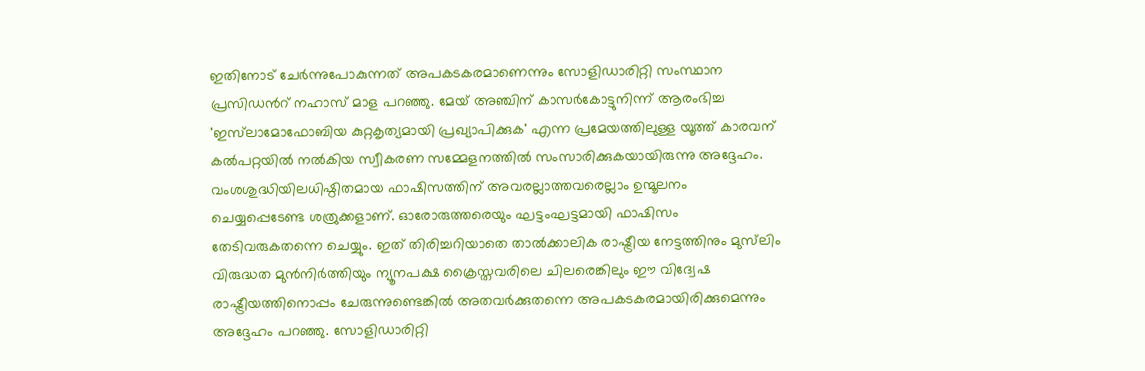ഇതിനോട് ചേർന്നുപോകുന്നത് അപകടകരമാണെന്നും സോളിഡാരിറ്റി സംസ്ഥാന പ്രസിഡന്‍റ് നഹാസ് മാള പറഞ്ഞു. മേയ് അഞ്ചിന് കാസർകോട്ടുനിന്ന് ആരംഭിച്ച 'ഇസ്‍ലാമോഫോബിയ കുറ്റകൃത്യമായി പ്രഖ്യാപിക്കുക' എന്ന പ്രമേയത്തിലുള്ള യൂത്ത് കാരവന് കൽപറ്റയിൽ നൽകിയ സ്വീകരണ സമ്മേളനത്തിൽ സംസാരിക്കുകയായിരുന്നു അദ്ദേഹം. വംശശുദ്ധിയിലധിഷ്ഠിതമായ ഫാഷിസത്തിന് അവരല്ലാത്തവരെല്ലാം ഉന്മൂലനം ചെയ്യപ്പെടേണ്ട ശത്രുക്കളാണ്. ഓരോരുത്തരെയും ഘട്ടംഘട്ടമായി ഫാഷിസം തേടിവരുകതന്നെ ചെയ്യും. ഇത് തിരിച്ചറിയാതെ താൽക്കാലിക രാഷ്ട്രീയ നേട്ടത്തിനും മുസ്‍ലിം വിരുദ്ധത മുൻനിർത്തിയും ന്യൂനപക്ഷ ക്രൈസ്തവരിലെ ചിലരെങ്കിലും ഈ വിദ്വേഷ രാഷ്ട്രീയത്തിനൊപ്പം ചേരുന്നുണ്ടെങ്കിൽ അതവർക്കുതന്നെ അപകടകരമായിരിക്കുമെന്നും അദ്ദേഹം പറഞ്ഞു. സോളിഡാരിറ്റി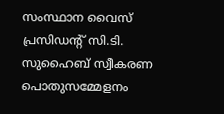സംസ്ഥാന വൈസ് പ്രസിഡന്‍റ് സി.ടി. സുഹൈബ് സ്വീകരണ പൊതുസമ്മേളനം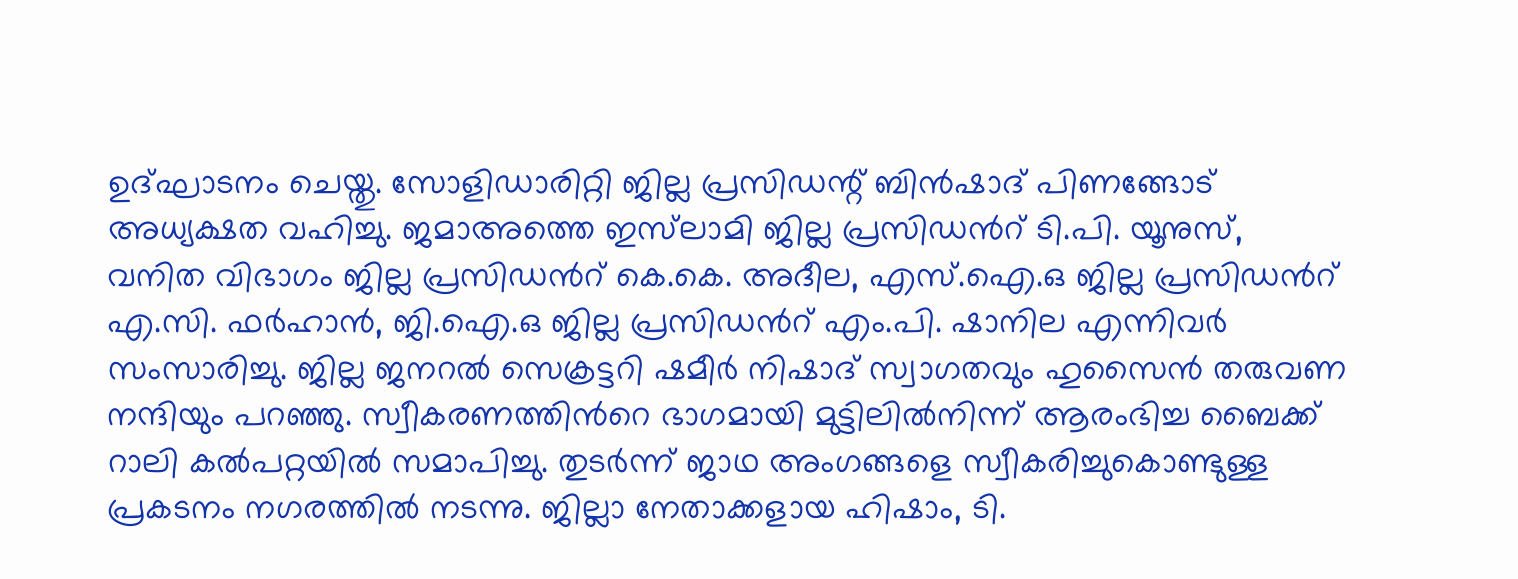ഉദ്ഘാടനം ചെയ്തു. സോളിഡാരിറ്റി ജില്ല പ്രസിഡന്റ്‌ ബിൻഷാദ് പിണങ്ങോട് അധ്യക്ഷത വഹിച്ചു. ജമാഅത്തെ ഇസ്‌ലാമി ജില്ല പ്രസിഡന്‍റ് ടി.പി. യൂനുസ്, വനിത വിഭാഗം ജില്ല പ്രസിഡന്‍റ് കെ.കെ. അദീല, എസ്.ഐ.ഒ ജില്ല പ്രസിഡന്‍റ് എ.സി. ഫർഹാൻ, ജി.ഐ.ഒ ജില്ല പ്രസിഡന്‍റ് എം.പി. ഷാനില എന്നിവർ സംസാരിച്ചു. ജില്ല ജനറൽ സെക്രട്ടറി ഷമീർ നിഷാദ് സ്വാഗതവും ഹുസൈൻ തരുവണ നന്ദിയും പറഞ്ഞു. സ്വീകരണത്തിന്‍റെ ഭാഗമായി മുട്ടിലിൽനിന്ന് ആരംഭിച്ച ബൈക്ക് റാലി കൽപറ്റയിൽ സമാപിച്ചു. തുടർന്ന് ജാഥ അംഗങ്ങളെ സ്വീകരിച്ചുകൊണ്ടുള്ള പ്രകടനം നഗരത്തിൽ നടന്നു. ജില്ലാ നേതാക്കളായ ഹിഷാം, ടി.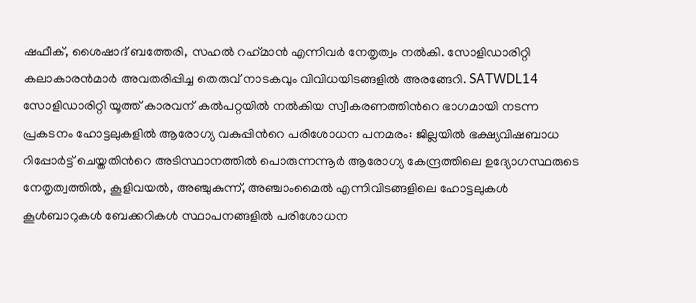ഷഫീക്, ശൈഷാദ് ബത്തേരി, സഹൽ റഹ്‌മാൻ എന്നിവർ നേതൃത്വം നൽകി. സോളിഡാരിറ്റി കലാകാരൻമാർ അവതരിപ്പിച്ച തെരുവ് നാടകവും വിവിധയിടങ്ങളിൽ അരങ്ങേറി. SATWDL14 സോളിഡാരിറ്റി യൂത്ത് കാരവന് കൽപറ്റയിൽ നൽകിയ സ്വീകരണത്തിന്‍റെ ഭാഗമായി നടന്ന പ്രകടനം ഹോട്ടലുകളിൽ ആരോഗ്യ വകുപ്പിന്‍റെ പരിശോധന പനമരം: ജില്ലയിൽ ഭക്ഷ്യവിഷബാധ റിപ്പോർട്ട്‌ ചെയ്തതിന്‍റെ അടിസ്ഥാനത്തിൽ പൊരുന്നന്നൂർ ആരോഗ്യ കേന്ദ്രത്തിലെ ഉദ്യോഗസ്ഥരുടെ നേതൃത്വത്തിൽ, കൂളിവയൽ, അഞ്ചുകുന്ന്, അഞ്ചാംമൈൽ എന്നിവിടങ്ങളിലെ ഹോട്ടലുകൾ കൂൾബാറുകൾ ബേക്കറികൾ സ്ഥാപനങ്ങളിൽ പരിശോധന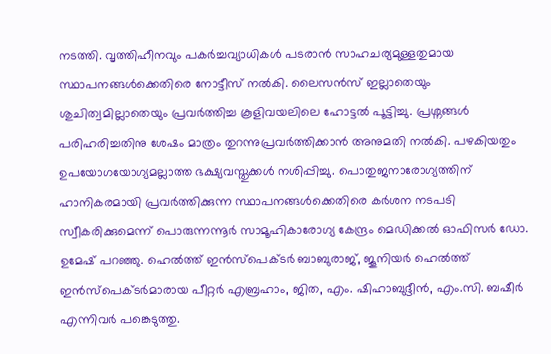നടത്തി. വൃത്തിഹീനവും പകർച്ചവ്യാധികൾ പടരാൻ സാഹചര്യമുള്ളതുമായ സ്ഥാപനങ്ങൾക്കെതിരെ നോട്ടീസ് നൽകി. ലൈസൻസ് ഇല്ലാതെയും ശുചിത്വമില്ലാതെയും പ്രവർത്തിച്ച കൂളിവയലിലെ ഹോട്ടൽ പൂട്ടിച്ചു. പ്രശ്നങ്ങൾ പരിഹരിച്ചതിനു ശേഷം മാത്രം തുറന്നുപ്രവർത്തിക്കാൻ അനുമതി നൽകി. പഴകിയതും ഉപയോഗയോഗ്യമല്ലാത്ത ഭക്ഷ്യവസ്തുക്കൾ നശിപ്പിച്ചു. പൊതുജനാരോഗ്യത്തിന് ഹാനികരമായി പ്രവർത്തിക്കുന്ന സ്ഥാപനങ്ങൾക്കെതിരെ കർശന നടപടി സ്വീകരിക്കുമെന്ന് പൊരുന്നന്നൂർ സാമൂഹികാരോഗ്യ കേന്ദ്രം മെഡിക്കൽ ഓഫിസർ ഡോ. ഉമേഷ്‌ പറഞ്ഞു. ഹെൽത്ത്‌ ഇൻസ്‌പെക്ടർ ബാബുരാജ്, ജൂനിയർ ഹെൽത്ത്‌ ഇൻസ്‌പെക്ടർമാരായ പീറ്റർ എബ്രഹാം, ജിത, എം. ഷിഹാബുദ്ദീൻ, എം.സി. ബഷീർ എന്നിവർ പങ്കെടുത്തു.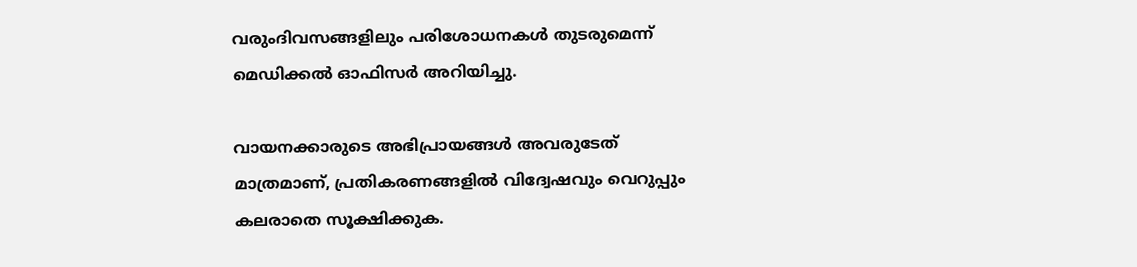വരുംദിവസങ്ങളിലും പരിശോധനകൾ തുടരുമെന്ന് മെഡിക്കൽ ഓഫിസർ അറിയിച്ചു.

വായനക്കാരുടെ അഭിപ്രായങ്ങള്‍ അവരുടേത് മാത്രമാണ്, പ്രതികരണങ്ങളിൽ വിദ്വേഷവും വെറുപ്പും കലരാതെ സൂക്ഷിക്കുക.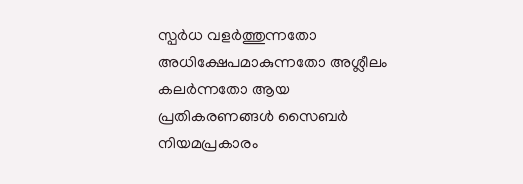സ്പർധ വളർത്തുന്നതോ അധിക്ഷേപമാകുന്നതോ അശ്ലീലം കലർന്നതോ ആയ പ്രതികരണങ്ങൾ സൈബർ നിയമപ്രകാരം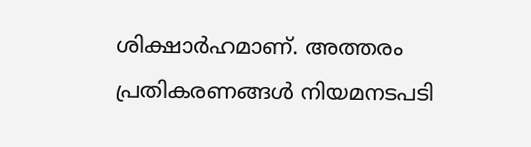ശിക്ഷാർഹമാണ്. അത്തരം പ്രതികരണങ്ങൾ നിയമനടപടി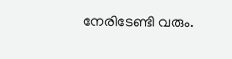നേരിടേണ്ടി വരും.